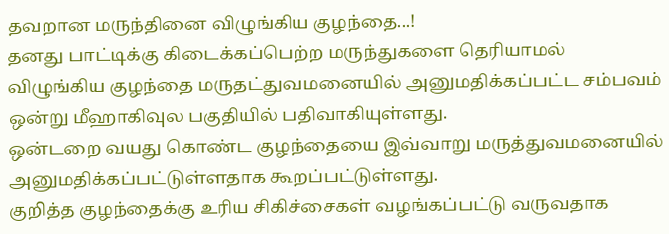தவறான மருந்தினை விழுங்கிய குழந்தை...!
தனது பாட்டிக்கு கிடைக்கப்பெற்ற மருந்துகளை தெரியாமல் விழுங்கிய குழந்தை மருதட்துவமனையில் அனுமதிக்கப்பட்ட சம்பவம் ஒன்று மீஹாகிவுல பகுதியில் பதிவாகியுள்ளது.
ஒன்டறை வயது கொண்ட குழந்தையை இவ்வாறு மருத்துவமனையில் அனுமதிக்கப்பட்டுள்ளதாக கூறப்பட்டுள்ளது.
குறித்த குழந்தைக்கு உரிய சிகிச்சைகள் வழங்கப்பட்டு வருவதாக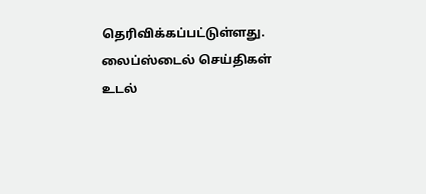தெரிவிக்கப்பட்டுள்ளது.
லைப்ஸ்டைல் செய்திகள்
உடல்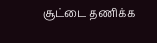சூட்டை தணிக்க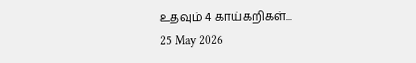உதவும் 4 காய்கறிகள்...
25 May 2026